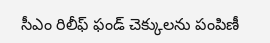సీఎం రిలీఫ్ ఫండ్ చెక్కులను పంపిణీ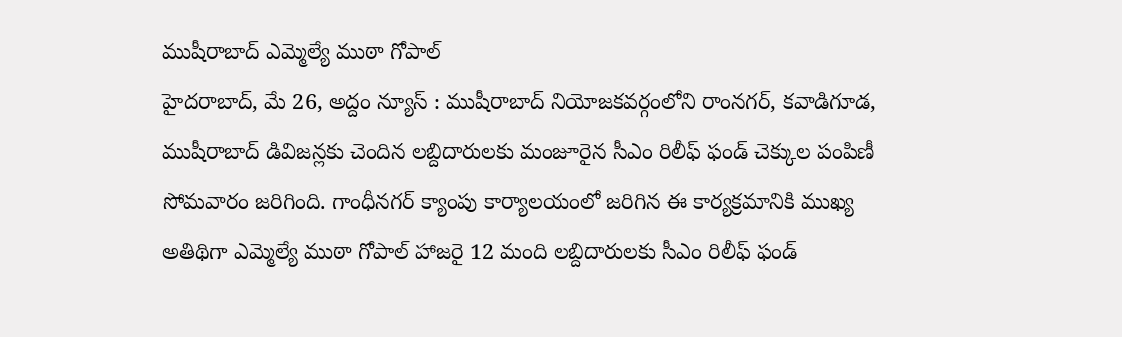ముషీరాబాద్ ఎమ్మెల్యే ముఠా గోపాల్
హైదరాబాద్, మే 26, అద్దం న్యూస్ : ముషీరాబాద్ నియోజకవర్గంలోని రాంనగర్, కవాడిగూడ, ముషీరాబాద్ డివిజన్లకు చెందిన లబ్దిదారులకు మంజూరైన సీఎం రిలీఫ్ ఫండ్ చెక్కుల పంపిణీ సోమవారం జరిగింది. గాంధీనగర్ క్యాంపు కార్యాలయంలో జరిగిన ఈ కార్యక్రమానికి ముఖ్య అతిథిగా ఎమ్మెల్యే ముఠా గోపాల్ హాజరై 12 మంది లబ్దిదారులకు సీఎం రిలీఫ్ ఫండ్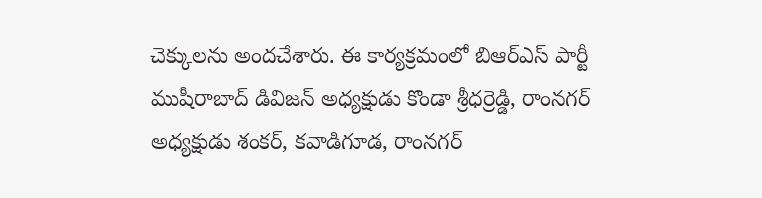చెక్కులను అందచేశారు. ఈ కార్యక్రమంలో బిఆర్ఎస్ పార్టీ ముషీరాబాద్ డివిజన్ అధ్యక్షుడు కొండా శ్రీధర్రెడ్డి, రాంనగర్ అధ్యక్షుడు శంకర్, కవాడిగూడ, రాంనగర్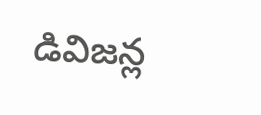డివిజన్ల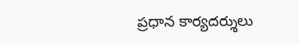ప్రధాన కార్యదర్శులు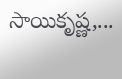సాయికృష్ణ,...